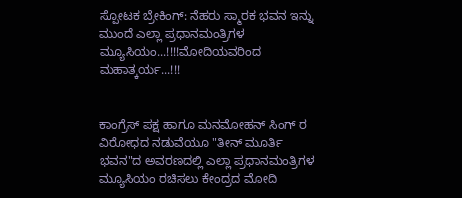ಸ್ಪೋಟಕ ಬ್ರೇಕಿಂಗ್: ನೆಹರು ಸ್ಮಾರಕ ಭವನ ಇನ್ನು ಮುಂದೆ ಎಲ್ಲಾ ಪ್ರಧಾನಮಂತ್ರಿಗಳ ಮ್ಯೂಸಿಯಂ...!!!!ಮೋದಿಯವರಿಂದ ಮಹಾತ್ಕರ್ಯ...!!!


ಕಾಂಗ್ರೆಸ್ ಪಕ್ಷ ಹಾಗೂ ಮನಮೋಹನ್ ಸಿಂಗ್ ರ ವಿರೋಧದ ನಡುವೆಯೂ "ತೀನ್ ಮೂರ್ತಿ ಭವನ"ದ ಅವರಣದಲ್ಲಿ ಎಲ್ಲಾ ಪ್ರಧಾನಮಂತ್ರಿಗಳ ಮ್ಯೂಸಿಯಂ ರಚಿಸಲು ಕೇಂದ್ರದ ಮೋದಿ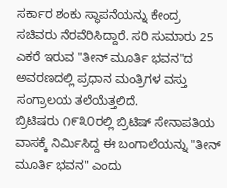ಸರ್ಕಾರ ಶಂಕು ಸ್ಥಾಪನೆಯನ್ನು ಕೇಂದ್ರ ಸಚಿವರು ನೆರವೆರಿಸಿದ್ದಾರೆ. ಸರಿ ಸುಮಾರು 25 ಎಕರೆ ಇರುವ "ತೀನ್ ಮೂರ್ತಿ ಭವನ"ದ ಅವರಣದಲ್ಲಿ ಪ್ರಧಾನ ಮಂತ್ರಿಗಳ ವಸ್ತು ಸಂಗ್ರಾಲಯ ತಲೆಯೆತ್ತಲಿದೆ.
ಬ್ರಿಟಿಷರು ೧೯೩೦ರಲ್ಲಿ ಬ್ರಿಟಿಷ್ ಸೇನಾಪತಿಯ ವಾಸಕ್ಕೆ ನಿರ್ಮಿಸಿದ್ದ ಈ ಬಂಗಾಲೆಯನ್ನು "ತೀನ್ ಮೂರ್ತಿ ಭವನ" ಎಂದು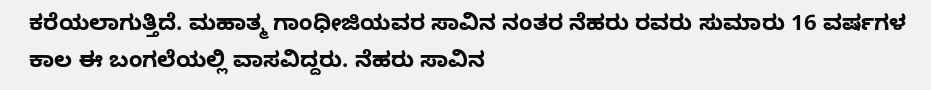ಕರೆಯಲಾಗುತ್ತಿದೆ. ಮಹಾತ್ಮ ಗಾಂಧೀಜಿಯವರ ಸಾವಿನ ನಂತರ ನೆಹರು ರವರು ಸುಮಾರು 16 ವರ್ಷಗಳ ಕಾಲ ಈ ಬಂಗಲೆಯಲ್ಲಿ ವಾಸವಿದ್ದರು. ನೆಹರು ಸಾವಿನ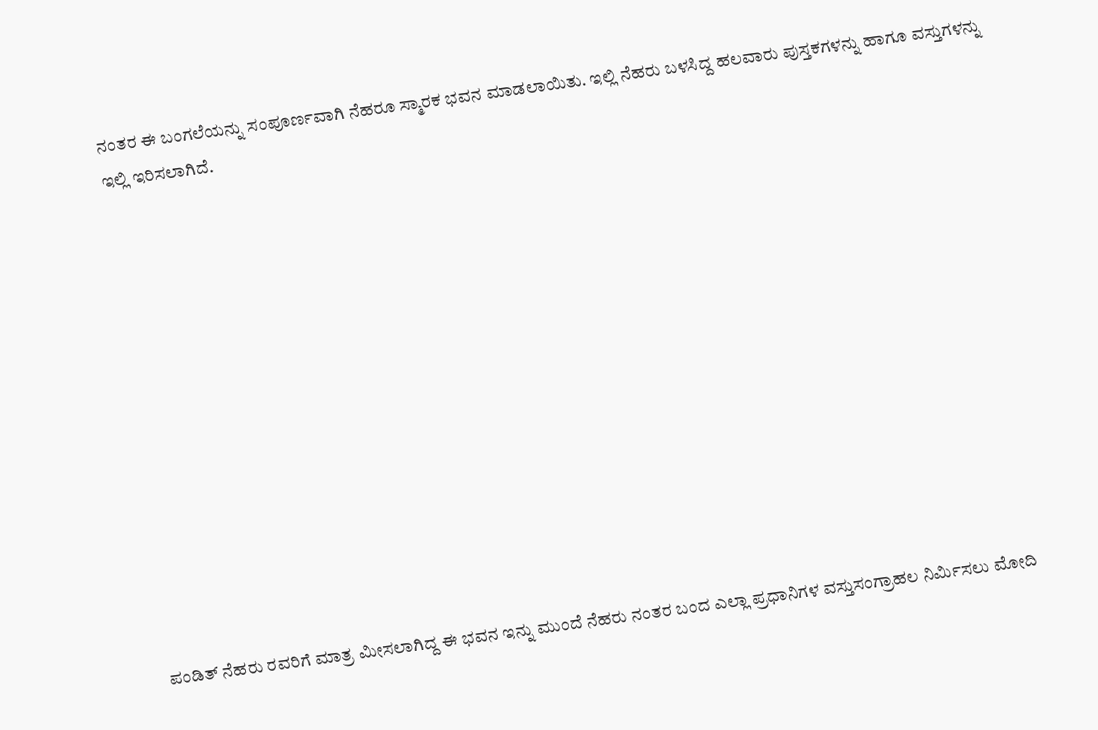ನಂತರ ಈ ಬಂಗಲೆಯನ್ನು ಸಂಪೂರ್ಣವಾಗಿ ನೆಹರೂ ಸ್ಮಾರಕ ಭವನ ಮಾಡಲಾಯಿತು. ಇಲ್ಲಿ ನೆಹರು ಬಳಸಿದ್ದ ಹಲವಾರು ಪುಸ್ತಕಗಳನ್ನು ಹಾಗೂ ವಸ್ತುಗಳನ್ನು ಇಲ್ಲಿ ಇರಿಸಲಾಗಿದೆ.













ಪಂಡಿತ್ ನೆಹರು ರವರಿಗೆ ಮಾತ್ರ ಮೀಸಲಾಗಿದ್ದ ಈ ಭವನ ಇನ್ನು ಮುಂದೆ ನೆಹರು ನಂತರ ಬಂದ ಎಲ್ಲಾ ಪ್ರಧಾನಿಗಳ ವಸ್ತುಸಂಗ್ರಾಹಲ ನಿರ್ಮಿಸಲು ಮೋದಿ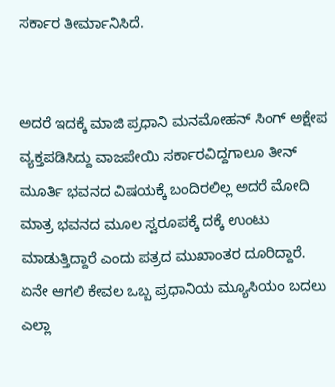ಸರ್ಕಾರ ತೀರ್ಮಾನಿಸಿದೆ.


ಅದರೆ ಇದಕ್ಕೆ ಮಾಜಿ ಪ್ರಧಾನಿ ಮನಮೋಹನ್ ಸಿಂಗ್ ಅಕ್ಷೇಪ ವ್ಯಕ್ತಪಡಿಸಿದ್ದು ವಾಜಪೇಯಿ ಸರ್ಕಾರವಿದ್ದಗಾಲೂ ತೀನ್ ಮೂರ್ತಿ ಭವನದ ವಿಷಯಕ್ಕೆ ಬಂದಿರಲಿಲ್ಲ ಅದರೆ ಮೋದಿ ಮಾತ್ರ ಭವನದ ಮೂಲ ಸ್ವರೂಪಕ್ಕೆ ದಕ್ಕೆ ಉಂಟು ಮಾಡುತ್ತಿದ್ದಾರೆ ಎಂದು ಪತ್ರದ ಮುಖಾಂತರ ದೂರಿದ್ದಾರೆ. ಏನೇ ಆಗಲಿ ಕೇವಲ ಒಬ್ಬ ಪ್ರಧಾನಿಯ ಮ್ಯೂಸಿಯಂ ಬದಲು ಎಲ್ಲಾ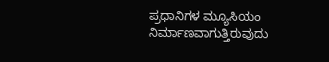ಪ್ರಧಾನಿಗಳ ಮ್ಯೂಸಿಯಂ ನಿರ್ಮಾಣವಾಗುತ್ತಿರುವುದು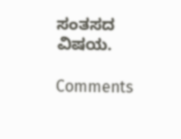ಸಂತಸದ ವಿಷಯ.

Comments